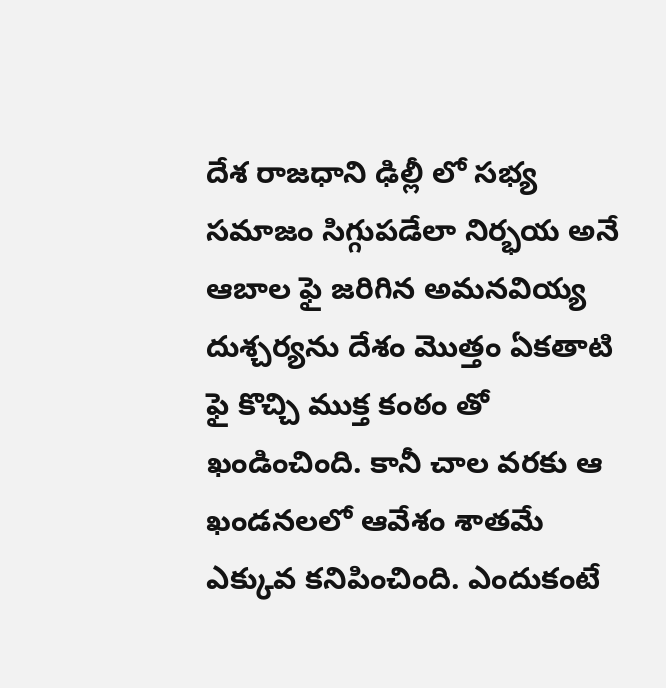దేశ రాజధాని ఢిల్లీ లో సభ్య సమాజం సిగ్గుపడేలా నిర్భయ అనే ఆబాల ఫై జరిగిన అమనవియ్య దుశ్చర్యను దేశం మొత్తం ఏకతాటి ఫై కొచ్చి ముక్త కంఠం తో ఖండించింది. కానీ చాల వరకు ఆ ఖండనలలో ఆవేశం శాతమే ఎక్కువ కనిపించింది. ఎందుకంటే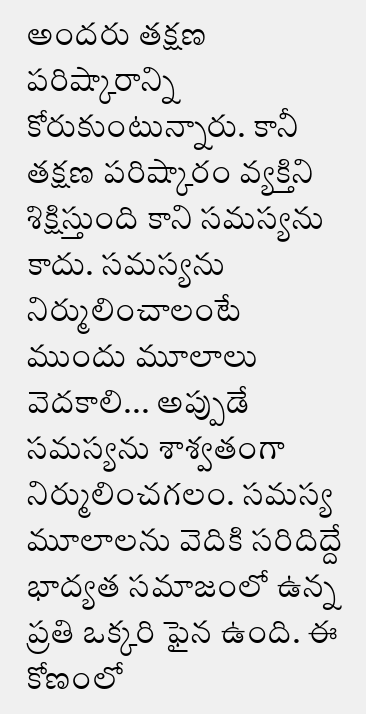అందరు తక్షణ పరిష్కారాన్ని కోరుకుంటున్నారు. కానీ తక్షణ పరిష్కారం వ్యక్తిని శిక్షిస్తుంది కాని సమస్యను కాదు. సమస్యను నిర్ములించాలంటే ముందు మూలాలు వెదకాలి... అప్పుడే సమస్యను శాశ్వతంగా నిర్ములించగలం. సమస్య మూలాలను వెదికి సరిదిద్దే భాద్యత సమాజంలో ఉన్న ప్రతి ఒక్కరి ఫైన ఉంది. ఈ కోణంలో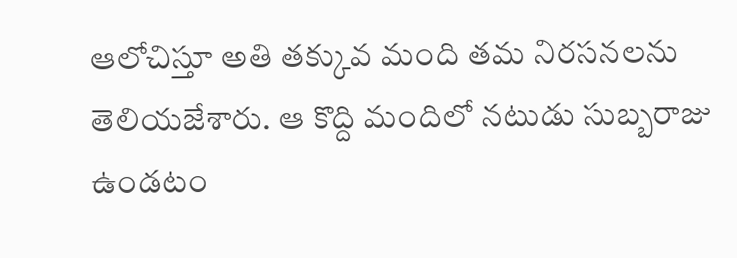ఆలోచిస్తూ అతి తక్కువ మంది తమ నిరసనలను తెలియజేశారు. ఆ కొద్ది మందిలో నటుడు సుబ్బరాజు ఉండటం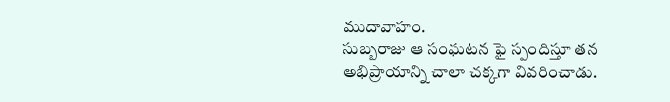ముదావాహం.
సుబ్బరాజు ఆ సంఘటన ఫై స్పందిస్తూ తన అభిప్రాయాన్ని చాలా చక్కగా వివరించాడు.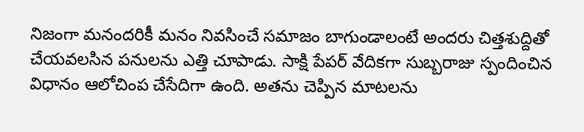నిజంగా మనందరికీ మనం నివసించే సమాజం బాగుండాలంటే అందరు చిత్తశుద్దితో చేయవలసిన పనులను ఎత్తి చూపాడు. సాక్షి పేపర్ వేదికగా సుబ్బరాజు స్పందించిన విధానం ఆలోచింప చేసేదిగా ఉంది. అతను చెప్పిన మాటలను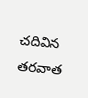చదివిన తరవాత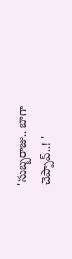'సుబ్బరాజు.. బాగా చెప్పావ్..! '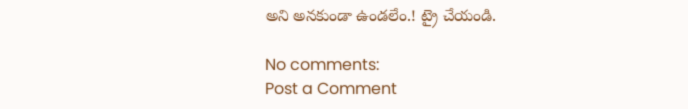అని అనకుండా ఉండలేం.! ట్రై చేయండి.

No comments:
Post a Comment